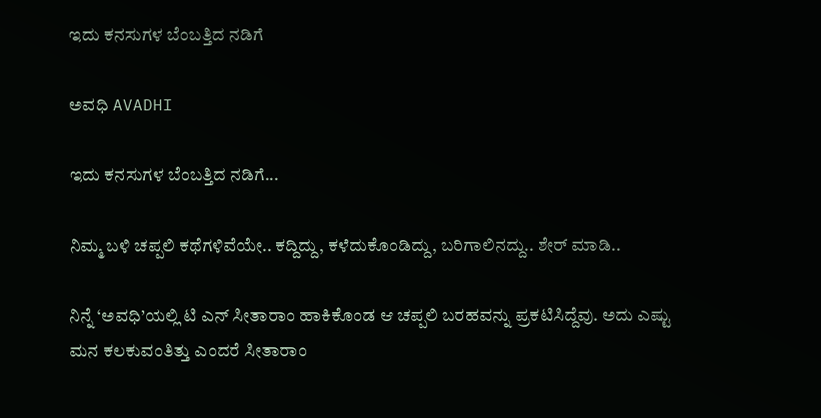ಇದು ಕನಸುಗಳ ಬೆಂಬತ್ತಿದ ನಡಿಗೆ‍

ಅವಧಿ AVADHI

ಇದು ಕನಸುಗಳ ಬೆಂಬತ್ತಿದ ನಡಿಗೆ...

ನಿಮ್ಮ ಬಳಿ ಚಪ್ಪಲಿ ಕಥೆಗಳಿವೆಯೇ.. ಕದ್ದಿದ್ದು, ಕಳೆದುಕೊಂಡಿದ್ದು, ಬರಿಗಾಲಿನದ್ದು.. ಶೇರ್ ಮಾಡಿ..

ನಿನ್ನೆ ‘ಅವಧಿ’ಯಲ್ಲಿ ಟಿ ಎನ್ ಸೀತಾರಾಂ ಹಾಕಿಕೊಂಡ ಆ ಚಪ್ಪಲಿ ಬರಹವನ್ನು ಪ್ರಕಟಿಸಿದ್ದೆವು. ಅದು ಎಷ್ಟು ಮನ ಕಲಕುವಂತಿತ್ತು ಎಂದರೆ ಸೀತಾರಾಂ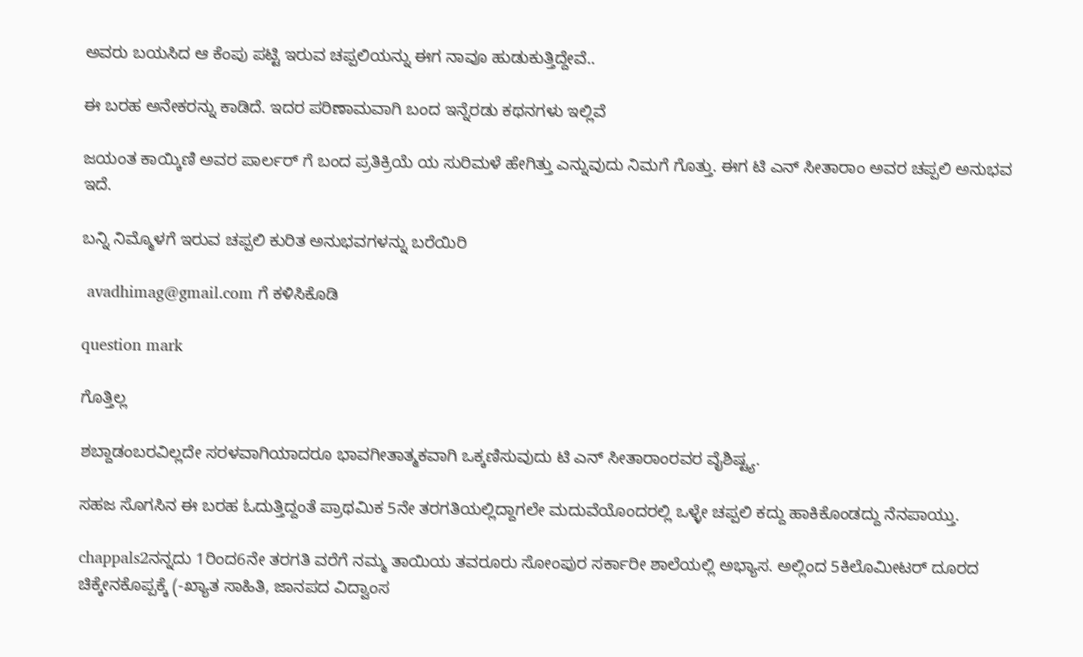ಅವರು ಬಯಸಿದ ಆ ಕೆಂಪು ಪಟ್ಟಿ ಇರುವ ಚಪ್ಪಲಿಯನ್ನು ಈಗ ನಾವೂ ಹುಡುಕುತ್ತಿದ್ದೇವೆ..

ಈ ಬರಹ ಅನೇಕರನ್ನು ಕಾಡಿದೆ. ಇದರ ಪರಿಣಾಮವಾಗಿ ಬಂದ ಇನ್ನೆರಡು ಕಥನಗಳು ಇಲ್ಲಿವೆ

ಜಯಂತ ಕಾಯ್ಕಿಣಿ ಅವರ ಪಾರ್ಲರ್ ಗೆ ಬಂದ ಪ್ರತಿಕ್ರಿಯೆ ಯ ಸುರಿಮಳೆ ಹೇಗಿತ್ತು ಎನ್ನುವುದು ನಿಮಗೆ ಗೊತ್ತು. ಈಗ ಟಿ ಎನ್ ಸೀತಾರಾಂ ಅವರ ಚಪ್ಪಲಿ ಅನುಭವ ಇದೆ.

ಬನ್ನಿ ನಿಮ್ಮೊಳಗೆ ಇರುವ ಚಪ್ಪಲಿ ಕುರಿತ ಅನುಭವಗಳನ್ನು ಬರೆಯಿರಿ

 avadhimag@gmail.com ಗೆ ಕಳಿಸಿಕೊಡಿ

question mark

ಗೊತ್ತಿಲ್ಲ

ಶಬ್ದಾಡಂಬರವಿಲ್ಲದೇ ಸರಳವಾಗಿಯಾದರೂ ಭಾವಗೀತಾತ್ಮಕವಾಗಿ ಒಕ್ಕಣಿಸುವುದು ಟಿ ಎನ್ ಸೀತಾರಾಂರವರ ವೈಶಿಷ್ಟ್ಯ.

ಸಹಜ ಸೊಗಸಿನ ಈ ಬರಹ ಓದುತ್ತಿದ್ದಂತೆ ಪ್ರಾಥಮಿಕ 5ನೇ ತರಗತಿಯಲ್ಲಿದ್ದಾಗಲೇ ಮದುವೆಯೊಂದರಲ್ಲಿ ಒಳ್ಳೇ ಚಪ್ಪಲಿ ಕದ್ದು ಹಾಕಿಕೊಂಡದ್ದು ನೆನಪಾಯ್ತು.

chappals2ನನ್ನದು 1ರಿಂದ6ನೇ ತರಗತಿ ವರೆಗೆ ನಮ್ಮ ತಾಯಿಯ ತವರೂರು ಸೋಂಪುರ ಸರ್ಕಾರೀ ಶಾಲೆಯಲ್ಲಿ ಅಭ್ಯಾಸ. ಅಲ್ಲಿಂದ 5ಕಿಲೊಮೀಟರ್ ದೂರದ ಚಿಕ್ಕೇನಕೊಪ್ಪಕ್ಕೆ (-ಖ್ಯಾತ ಸಾಹಿತಿ, ಜಾನಪದ ವಿದ್ವಾಂಸ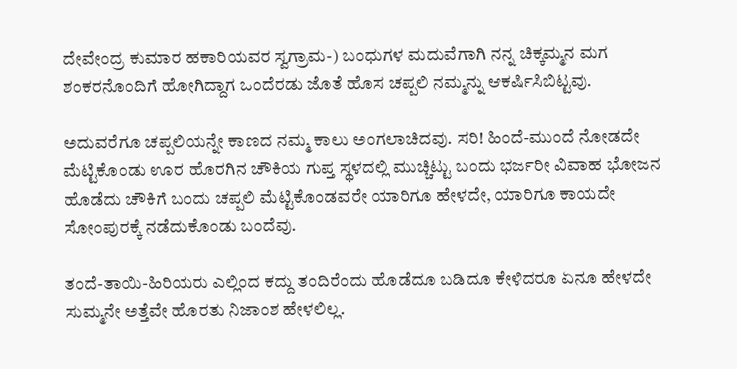ದೇವೇಂದ್ರ ಕುಮಾರ ಹಕಾರಿಯವರ ಸ್ವಗ್ರಾಮ-) ಬಂಧುಗಳ ಮದುವೆಗಾಗಿ ನನ್ನ ಚಿಕ್ಕಮ್ಮನ ಮಗ ಶಂಕರನೊಂದಿಗೆ ಹೋಗಿದ್ದಾಗ ಒಂದೆರಡು ಜೊತೆ ಹೊಸ ಚಪ್ಪಲಿ ನಮ್ಮನ್ನು ಆಕರ್ಷಿಸಿಬಿಟ್ಟವು.

ಅದುವರೆಗೂ ಚಪ್ಪಲಿಯನ್ನೇ ಕಾಣದ ನಮ್ಮ ಕಾಲು ಅಂಗಲಾಚಿದವು. ಸರಿ! ಹಿಂದೆ-ಮುಂದೆ ನೋಡದೇ ಮೆಟ್ಟಿಕೊಂಡು ಊರ ಹೊರಗಿನ ಚೌಕಿಯ ಗುಪ್ತ ಸ್ಥಳದಲ್ಲಿ ಮುಚ್ಚಿಟ್ಟು ಬಂದು ಭರ್ಜರೀ ವಿವಾಹ ಭೋಜನ ಹೊಡೆದು ಚೌಕಿಗೆ ಬಂದು ಚಪ್ಪಲಿ ಮೆಟ್ಟಿಕೊಂಡವರೇ ಯಾರಿಗೂ ಹೇಳದೇ, ಯಾರಿಗೂ ಕಾಯದೇ ಸೋಂಪುರಕ್ಕೆ ನಡೆದುಕೊಂಡು ಬಂದೆವು.

ತಂದೆ-ತಾಯಿ-ಹಿರಿಯರು ಎಲ್ಲಿಂದ ಕದ್ದು ತಂದಿರೆಂದು ಹೊಡೆದೂ ಬಡಿದೂ ಕೇಳಿದರೂ ಏನೂ ಹೇಳದೇ ಸುಮ್ಮನೇ ಅತ್ತೆವೇ ಹೊರತು ನಿಜಾಂಶ ಹೇಳಲಿಲ್ಲ.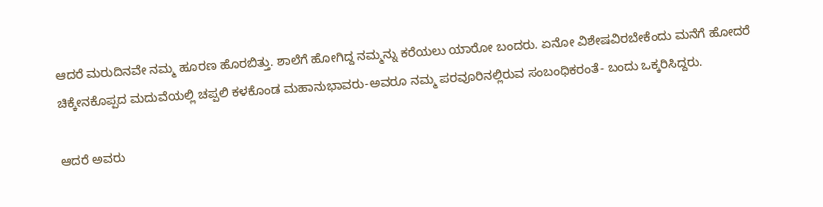ಆದರೆ ಮರುದಿನವೇ ನಮ್ಮ ಹೂರಣ ಹೊರಬಿತ್ತು. ಶಾಲೆಗೆ ಹೋಗಿದ್ದ ನಮ್ಮನ್ನು ಕರೆಯಲು ಯಾರೋ ಬಂದರು. ಏನೋ ವಿಶೇಷವಿರಬೇಕೆಂದು ಮನೆಗೆ ಹೋದರೆ ಚಿಕ್ಕೇನಕೊಪ್ಪದ ಮದುವೆಯಲ್ಲಿ ಚಪ್ಪಲಿ ಕಳಕೊಂಡ ಮಹಾನುಭಾವರು-ಅವರೂ ನಮ್ಮ ಪರವೂರಿನಲ್ಲಿರುವ ಸಂಬಂಧಿಕರಂತೆ- ಬಂದು ಒಕ್ಕರಿಸಿದ್ದರು.

ಆದರೆ ಅವರು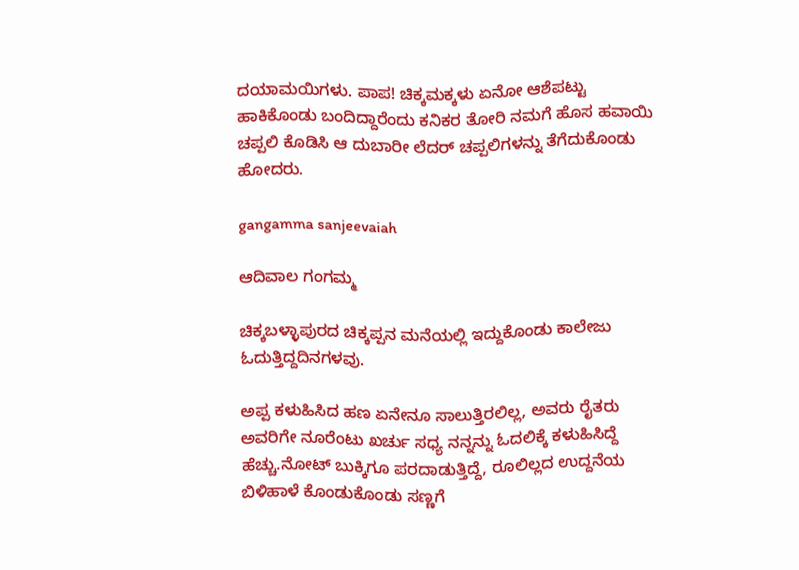ದಯಾಮಯಿಗಳು. ಪಾಪ! ಚಿಕ್ಕಮಕ್ಕಳು ಏನೋ ಆಶೆಪಟ್ಟು ಹಾಕಿಕೊಂಡು ಬಂದಿದ್ದಾರೆಂದು ಕನಿಕರ ತೋರಿ ನಮಗೆ ಹೊಸ ಹವಾಯಿ ಚಪ್ಪಲಿ ಕೊಡಿಸಿ ಆ ದುಬಾರೀ ಲೆದರ್ ಚಪ್ಪಲಿಗಳನ್ನು ತೆಗೆದುಕೊಂಡು ಹೋದರು.

gangamma sanjeevaiah

ಆದಿವಾಲ ಗಂಗಮ್ಮ

ಚಿಕ್ಕಬಳ್ಳಾಪುರದ ಚಿಕ್ಕಪ್ಪನ ಮನೆಯಲ್ಲಿ ಇದ್ದುಕೊಂಡು ಕಾಲೇಜು ಓದುತ್ತಿದ್ದದಿನಗಳವು.

ಅಪ್ಪ ಕಳುಹಿಸಿದ ಹಣ ಏನೇನೂ ಸಾಲುತ್ತಿರಲಿಲ್ಲ, ಅವರು ರೈತರು ಅವರಿಗೇ ನೂರೆಂಟು ಖರ್ಚು ಸಧ್ಯ ನನ್ನನ್ನು ಓದಲಿಕ್ಕೆ ಕಳುಹಿಸಿದ್ದೆ ಹೆಚ್ಚು.ನೋಟ್ ಬುಕ್ಕಿಗೂ ಪರದಾಡುತ್ತಿದ್ದೆ, ರೂಲಿಲ್ಲದ ಉದ್ದನೆಯ ಬಿಳಿಹಾಳೆ ಕೊಂಡುಕೊಂಡು ಸಣ್ಣಗೆ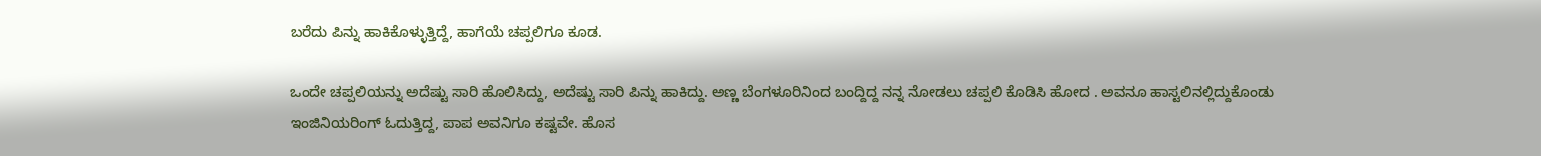ಬರೆದು ಪಿನ್ನು ಹಾಕಿಕೊಳ್ಳುತ್ತಿದ್ದೆ, ಹಾಗೆಯೆ ಚಪ್ಪಲಿಗೂ ಕೂಡ.

ಒಂದೇ ಚಪ್ಪಲಿಯನ್ನು ಅದೆಷ್ಟು ಸಾರಿ ಹೊಲಿಸಿದ್ದು, ಅದೆಷ್ಟು ಸಾರಿ ಪಿನ್ನು ಹಾಕಿದ್ದು. ಅಣ್ಣ ಬೆಂಗಳೂರಿನಿಂದ ಬಂದ್ದಿದ್ದ ನನ್ನ ನೋಡಲು ಚಪ್ಪಲಿ ಕೊಡಿಸಿ ಹೋದ . ಅವನೂ ಹಾಸ್ಟಲಿನಲ್ಲಿದ್ದುಕೊಂಡು ಇಂಜಿನಿಯರಿಂಗ್ ಓದುತ್ತಿದ್ದ, ಪಾಪ ಅವನಿಗೂ ಕಷ್ಟವೇ. ಹೊಸ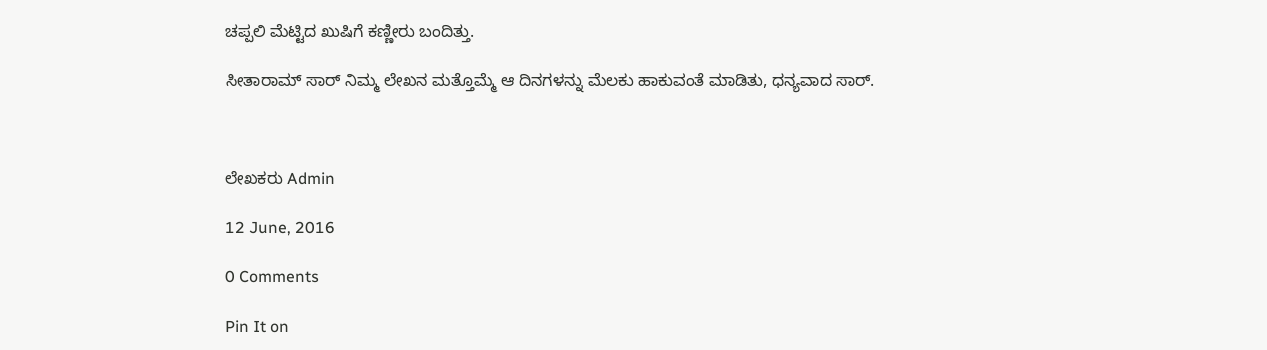ಚಪ್ಪಲಿ ಮೆಟ್ಟಿದ ಖುಷಿಗೆ ಕಣ್ಣೀರು ಬಂದಿತ್ತು.

ಸೀತಾರಾಮ್ ಸಾರ್ ನಿಮ್ಮ ಲೇಖನ ಮತ್ತೊಮ್ಮೆ ಆ ದಿನಗಳನ್ನು ಮೆಲಕು ಹಾಕುವಂತೆ ಮಾಡಿತು, ಧನ್ಯವಾದ ಸಾರ್.



ಲೇಖಕರು Admin

12 June, 2016

0 Comments

Pin It on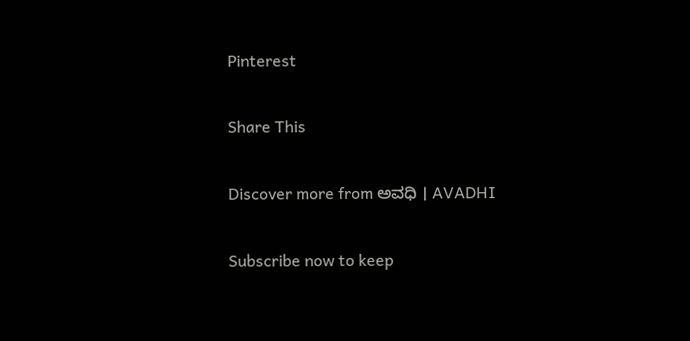Pinterest

Share This

Discover more from ಅವಧಿ । AVADHI

Subscribe now to keep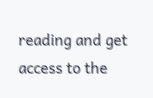reading and get access to the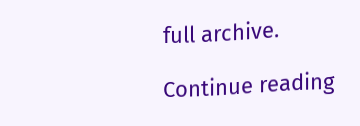full archive.

Continue reading